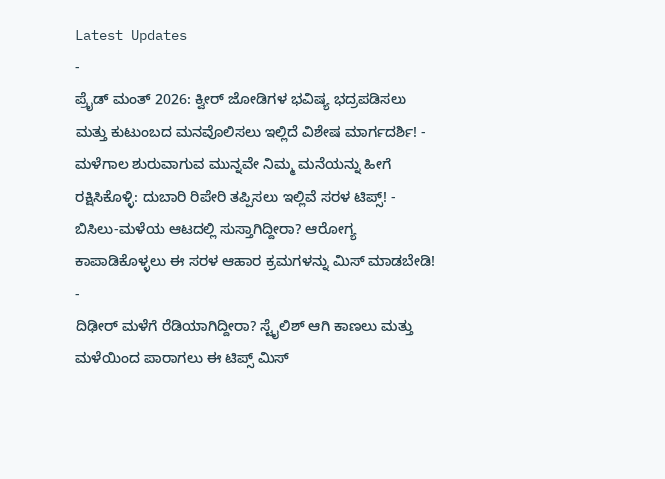Latest Updates
-
ಪ್ರೈಡ್ ಮಂತ್ 2026: ಕ್ವೀರ್ ಜೋಡಿಗಳ ಭವಿಷ್ಯ ಭದ್ರಪಡಿಸಲು ಮತ್ತು ಕುಟುಂಬದ ಮನವೊಲಿಸಲು ಇಲ್ಲಿದೆ ವಿಶೇಷ ಮಾರ್ಗದರ್ಶಿ! -
ಮಳೆಗಾಲ ಶುರುವಾಗುವ ಮುನ್ನವೇ ನಿಮ್ಮ ಮನೆಯನ್ನು ಹೀಗೆ ರಕ್ಷಿಸಿಕೊಳ್ಳಿ: ದುಬಾರಿ ರಿಪೇರಿ ತಪ್ಪಿಸಲು ಇಲ್ಲಿವೆ ಸರಳ ಟಿಪ್ಸ್! -
ಬಿಸಿಲು-ಮಳೆಯ ಆಟದಲ್ಲಿ ಸುಸ್ತಾಗಿದ್ದೀರಾ? ಆರೋಗ್ಯ ಕಾಪಾಡಿಕೊಳ್ಳಲು ಈ ಸರಳ ಆಹಾರ ಕ್ರಮಗಳನ್ನು ಮಿಸ್ ಮಾಡಬೇಡಿ! -
ದಿಢೀರ್ ಮಳೆಗೆ ರೆಡಿಯಾಗಿದ್ದೀರಾ? ಸ್ಟೈಲಿಶ್ ಆಗಿ ಕಾಣಲು ಮತ್ತು ಮಳೆಯಿಂದ ಪಾರಾಗಲು ಈ ಟಿಪ್ಸ್ ಮಿಸ್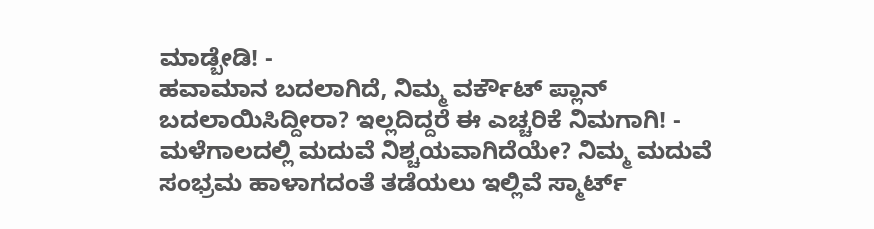ಮಾಡ್ಬೇಡಿ! -
ಹವಾಮಾನ ಬದಲಾಗಿದೆ, ನಿಮ್ಮ ವರ್ಕೌಟ್ ಪ್ಲಾನ್ ಬದಲಾಯಿಸಿದ್ದೀರಾ? ಇಲ್ಲದಿದ್ದರೆ ಈ ಎಚ್ಚರಿಕೆ ನಿಮಗಾಗಿ! -
ಮಳೆಗಾಲದಲ್ಲಿ ಮದುವೆ ನಿಶ್ಚಯವಾಗಿದೆಯೇ? ನಿಮ್ಮ ಮದುವೆ ಸಂಭ್ರಮ ಹಾಳಾಗದಂತೆ ತಡೆಯಲು ಇಲ್ಲಿವೆ ಸ್ಮಾರ್ಟ್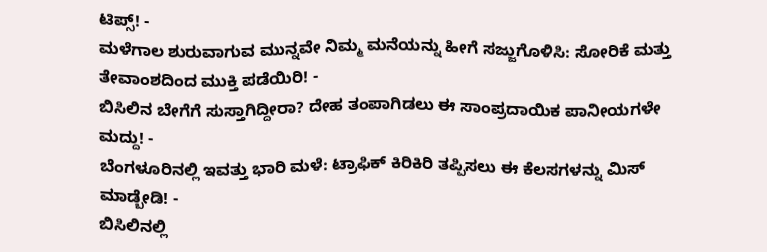ಟಿಪ್ಸ್! -
ಮಳೆಗಾಲ ಶುರುವಾಗುವ ಮುನ್ನವೇ ನಿಮ್ಮ ಮನೆಯನ್ನು ಹೀಗೆ ಸಜ್ಜುಗೊಳಿಸಿ: ಸೋರಿಕೆ ಮತ್ತು ತೇವಾಂಶದಿಂದ ಮುಕ್ತಿ ಪಡೆಯಿರಿ! -
ಬಿಸಿಲಿನ ಬೇಗೆಗೆ ಸುಸ್ತಾಗಿದ್ದೀರಾ? ದೇಹ ತಂಪಾಗಿಡಲು ಈ ಸಾಂಪ್ರದಾಯಿಕ ಪಾನೀಯಗಳೇ ಮದ್ದು! -
ಬೆಂಗಳೂರಿನಲ್ಲಿ ಇವತ್ತು ಭಾರಿ ಮಳೆ: ಟ್ರಾಫಿಕ್ ಕಿರಿಕಿರಿ ತಪ್ಪಿಸಲು ಈ ಕೆಲಸಗಳನ್ನು ಮಿಸ್ ಮಾಡ್ಬೇಡಿ! -
ಬಿಸಿಲಿನಲ್ಲಿ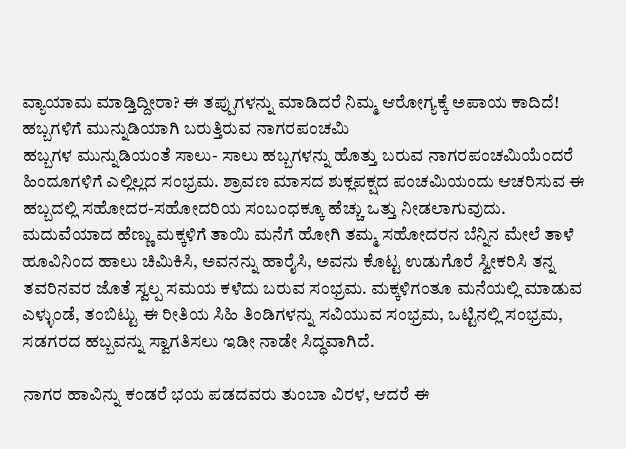ವ್ಯಾಯಾಮ ಮಾಡ್ತಿದ್ದೀರಾ? ಈ ತಪ್ಪುಗಳನ್ನು ಮಾಡಿದರೆ ನಿಮ್ಮ ಆರೋಗ್ಯಕ್ಕೆ ಅಪಾಯ ಕಾದಿದೆ!
ಹಬ್ಬಗಳಿಗೆ ಮುನ್ನುಡಿಯಾಗಿ ಬರುತ್ತಿರುವ ನಾಗರಪಂಚಮಿ
ಹಬ್ಬಗಳ ಮುನ್ನುಡಿಯಂತೆ ಸಾಲು- ಸಾಲು ಹಬ್ಬಗಳನ್ನು ಹೊತ್ತು ಬರುವ ನಾಗರಪಂಚಮಿಯೆಂದರೆ ಹಿಂದೂಗಳಿಗೆ ಎಲ್ಲಿಲ್ಲದ ಸಂಭ್ರಮ. ಶ್ರಾವಣ ಮಾಸದ ಶುಕ್ಲಪಕ್ಷದ ಪಂಚಮಿಯಂದು ಆಚರಿಸುವ ಈ ಹಬ್ಬದಲ್ಲಿ ಸಹೋದರ-ಸಹೋದರಿಯ ಸಂಬಂಧಕ್ಕೂ ಹೆಚ್ಚು ಒತ್ತು ನೀಡಲಾಗುವುದು.
ಮದುವೆಯಾದ ಹೆಣ್ಣು ಮಕ್ಕಳಿಗೆ ತಾಯಿ ಮನೆಗೆ ಹೋಗಿ ತಮ್ಮ ಸಹೋದರನ ಬೆನ್ನಿನ ಮೇಲೆ ತಾಳೆ ಹೂವಿನಿಂದ ಹಾಲು ಚಿಮಿಕಿಸಿ, ಅವನನ್ನು ಹಾರೈಸಿ, ಅವನು ಕೊಟ್ಟ ಉಡುಗೊರೆ ಸ್ವೀಕರಿಸಿ ತನ್ನ ತವರಿನವರ ಜೊತೆ ಸ್ವಲ್ಪ ಸಮಯ ಕಳೆದು ಬರುವ ಸಂಭ್ರಮ. ಮಕ್ಕಳಿಗಂತೂ ಮನೆಯಲ್ಲಿ ಮಾಡುವ ಎಳ್ಳುಂಡೆ, ತಂಬಿಟ್ಟು ಈ ರೀತಿಯ ಸಿಹಿ ತಿಂಡಿಗಳನ್ನು ಸವಿಯುವ ಸಂಭ್ರಮ, ಒಟ್ಟಿನಲ್ಲಿ ಸಂಭ್ರಮ, ಸಡಗರದ ಹಬ್ಬವನ್ನು ಸ್ವಾಗತಿಸಲು ಇಡೀ ನಾಡೇ ಸಿದ್ಧವಾಗಿದೆ.

ನಾಗರ ಹಾವಿನ್ನು ಕಂಡರೆ ಭಯ ಪಡದವರು ತುಂಬಾ ವಿರಳ, ಆದರೆ ಈ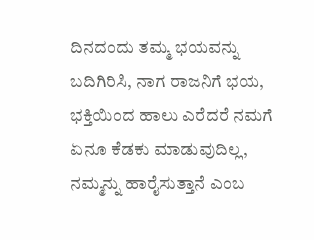ದಿನದಂದು ತಮ್ಮ ಭಯವನ್ನು ಬದಿಗಿರಿಸಿ, ನಾಗ ರಾಜನಿಗೆ ಭಯ, ಭಕ್ತಿಯಿಂದ ಹಾಲು ಎರೆದರೆ ನಮಗೆ ಏನೂ ಕೆಡಕು ಮಾಡುವುದಿಲ್ಲ, ನಮ್ಮನ್ನು ಹಾರೈಸುತ್ತಾನೆ ಎಂಬ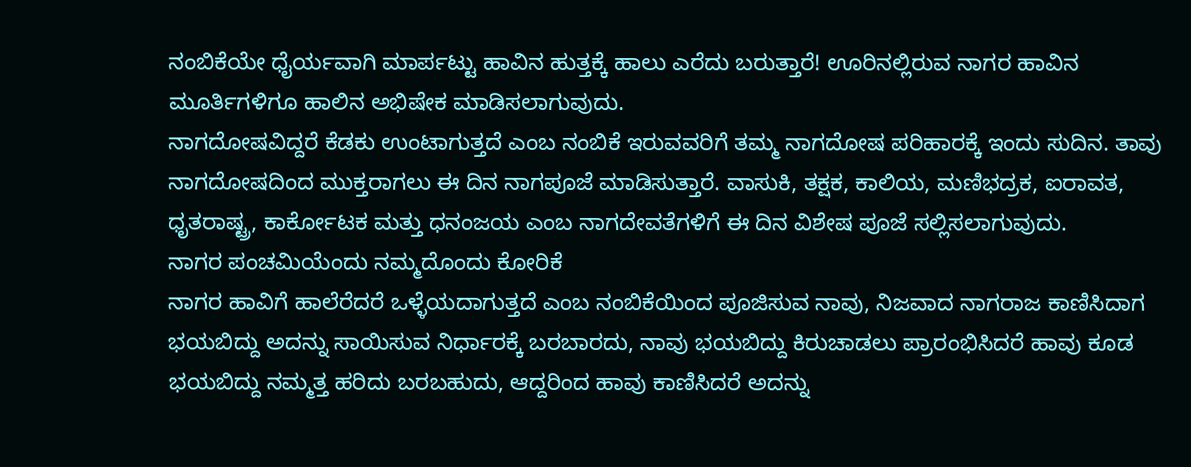ನಂಬಿಕೆಯೇ ಧೈರ್ಯವಾಗಿ ಮಾರ್ಪಟ್ಟು ಹಾವಿನ ಹುತ್ತಕ್ಕೆ ಹಾಲು ಎರೆದು ಬರುತ್ತಾರೆ! ಊರಿನಲ್ಲಿರುವ ನಾಗರ ಹಾವಿನ ಮೂರ್ತಿಗಳಿಗೂ ಹಾಲಿನ ಅಭಿಷೇಕ ಮಾಡಿಸಲಾಗುವುದು.
ನಾಗದೋಷವಿದ್ದರೆ ಕೆಡಕು ಉಂಟಾಗುತ್ತದೆ ಎಂಬ ನಂಬಿಕೆ ಇರುವವರಿಗೆ ತಮ್ಮ ನಾಗದೋಷ ಪರಿಹಾರಕ್ಕೆ ಇಂದು ಸುದಿನ. ತಾವು ನಾಗದೋಷದಿಂದ ಮುಕ್ತರಾಗಲು ಈ ದಿನ ನಾಗಪೂಜೆ ಮಾಡಿಸುತ್ತಾರೆ. ವಾಸುಕಿ, ತಕ್ಷಕ, ಕಾಲಿಯ, ಮಣಿಭದ್ರಕ, ಐರಾವತ, ಧೃತರಾಷ್ಟ್ರ, ಕಾರ್ಕೋಟಕ ಮತ್ತು ಧನಂಜಯ ಎಂಬ ನಾಗದೇವತೆಗಳಿಗೆ ಈ ದಿನ ವಿಶೇಷ ಪೂಜೆ ಸಲ್ಲಿಸಲಾಗುವುದು.
ನಾಗರ ಪಂಚಮಿಯೆಂದು ನಮ್ಮದೊಂದು ಕೋರಿಕೆ
ನಾಗರ ಹಾವಿಗೆ ಹಾಲೆರೆದರೆ ಒಳ್ಳೆಯದಾಗುತ್ತದೆ ಎಂಬ ನಂಬಿಕೆಯಿಂದ ಪೂಜಿಸುವ ನಾವು, ನಿಜವಾದ ನಾಗರಾಜ ಕಾಣಿಸಿದಾಗ ಭಯಬಿದ್ದು ಅದನ್ನು ಸಾಯಿಸುವ ನಿರ್ಧಾರಕ್ಕೆ ಬರಬಾರದು, ನಾವು ಭಯಬಿದ್ದು ಕಿರುಚಾಡಲು ಪ್ರಾರಂಭಿಸಿದರೆ ಹಾವು ಕೂಡ ಭಯಬಿದ್ದು ನಮ್ಮತ್ತ ಹರಿದು ಬರಬಹುದು, ಆದ್ದರಿಂದ ಹಾವು ಕಾಣಿಸಿದರೆ ಅದನ್ನು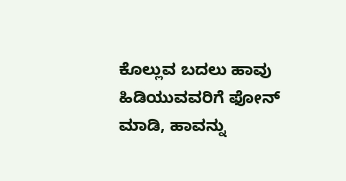ಕೊಲ್ಲುವ ಬದಲು ಹಾವು ಹಿಡಿಯುವವರಿಗೆ ಫೋನ್ ಮಾಡಿ, ಹಾವನ್ನು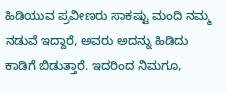ಹಿಡಿಯುವ ಪ್ರವೀಣರು ಸಾಕಷ್ಟು ಮಂದಿ ನಮ್ಮ ನಡುವೆ ಇದ್ದಾರೆ, ಅವರು ಅದನ್ನು ಹಿಡಿದು ಕಾಡಿಗೆ ಬಿಡುತ್ತಾರೆ. ಇದರಿಂದ ನಿಮಗೂ,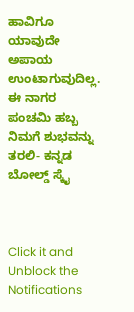ಹಾವಿಗೂ ಯಾವುದೇ ಅಪಾಯ ಉಂಟಾಗುವುದಿಲ್ಲ.
ಈ ನಾಗರ ಪಂಚಮಿ ಹಬ್ಬ ನಿಮಗೆ ಶುಭವನ್ನು ತರಲಿ- ಕನ್ನಡ ಬೋಲ್ಡ್ ಸ್ಕೈ



Click it and Unblock the Notifications